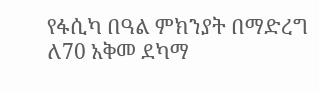የፋሲካ በዓል ምክንያት በማድረግ ለ70 አቅመ ደካማ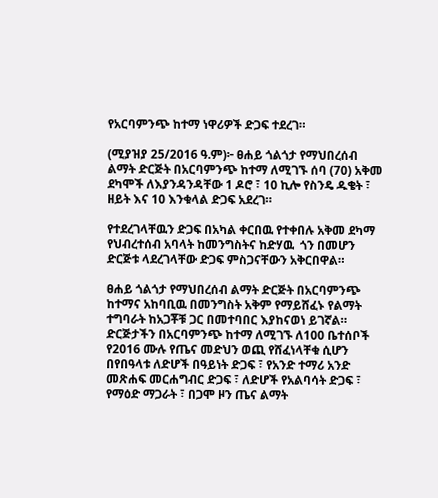የአርባምንጭ ከተማ ነዋሪዎች ድጋፍ ተደረገ።

(ሚያዝያ 25/2016 ዓ.ም)፦ ፀሐይ ጎልጎታ የማህበረሰብ ልማት ድርጅት በአርባምንጭ ከተማ ለሚገኙ ሰባ (70) አቅመ ደካሞች ለእያንዳንዳቸው 1 ዶሮ ፣ 10 ኪሎ የስንዴ ዱቄት ፣ ዘይት እና 10 እንቁላል ድጋፍ አደረገ።

የተደረገላቸዉን ድጋፍ በአካል ቀርበዉ የተቀበሉ አቅመ ደካማ የህብረተሰብ አባላት ከመንግስትና ከድሃዉ  ጎን በመሆን ድርጅቱ ላደረገላቸው ድጋፍ ምስጋናቸውን አቅርበዋል።

ፀሐይ ጎልጎታ የማህበረሰብ ልማት ድርጅት በአርባምንጭ ከተማና አከባቢዉ በመንግስት አቅም የማይሸፈኑ የልማት ተግባራት ከአጋቾቹ ጋር በመተባበር እያከናወነ ይገኛል። ድርጅታችን በአርባምንጭ ከተማ ለሚገኙ ለ100 ቤተሰቦች የ2016 ሙሉ የጤና መድህን ወጪ የሸፈነላቸቁ ሲሆን በየበዓላቱ ለድሆች በዓይነት ድጋፍ ፣ የአንድ ተማሪ አንድ መጽሐፍ መርሐግብር ድጋፍ ፣ ለድሆች የአልባሳት ድጋፍ ፣ የማዕድ ማጋራት ፣ በጋሞ ዞን ጤና ልማት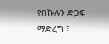የበኩሉን ድጋፍ ማድረግ ፣